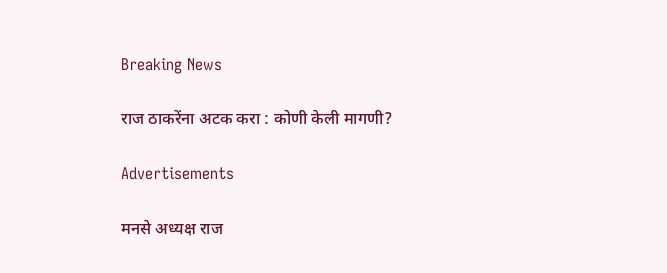Breaking News

राज ठाकरेंना अटक करा : कोणी केली मागणी?

Advertisements

मनसे अध्यक्ष राज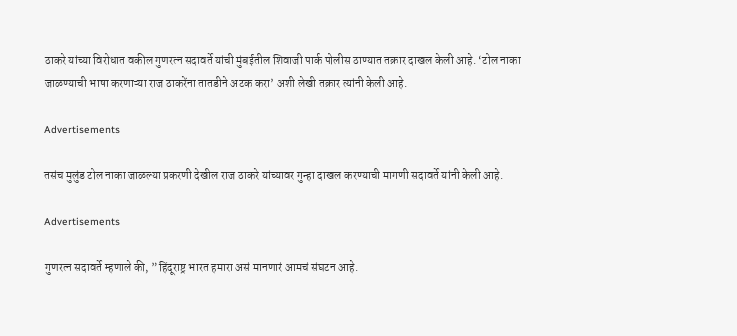ठाकरे यांच्या विरोधात वकील गुणरत्न सदावर्ते यांची मुंबईतील शिवाजी पार्क पोलीस ठाण्यात तक्रार दाखल केली आहे. ‘टोल नाका जाळण्याची भाषा करणाऱ्या राज ठाकरेंना तातडीने अटक करा’ अशी लेखी तक्रार त्यांनी केली आहे.

Advertisements

तसंच मुलुंड टोल नाका जाळल्या प्रकरणी देखील राज ठाकरे यांच्यावर गुन्हा दाखल करण्याची मागणी सदावर्ते यांनी केली आहे.

Advertisements

गुणरत्न सदावर्ते म्हणाले की, ”हिंदूराष्ट्र भारत हमारा असं मानणारं आमचं संघटन आहे.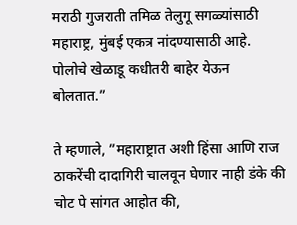मराठी गुजराती तमिळ तेलुगू सगळ्यांसाठी महाराष्ट्र, मुंबई एकत्र नांदण्यासाठी आहे. पोलोचे खेळाडू कधीतरी बाहेर येऊन बोलतात.”

ते म्हणाले, ”महाराष्ट्रात अशी हिंसा आणि राज ठाकरेंची दादागिरी चालवून घेणार नाही डंके की चोट पे सांगत आहोत की,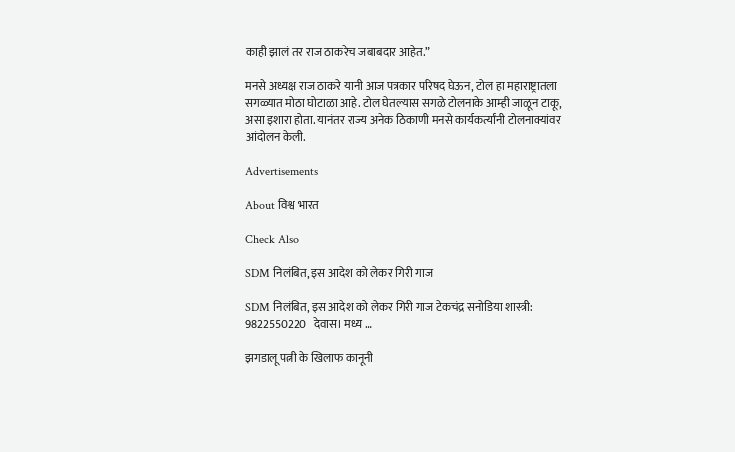काही झालं तर राज ठाकरेच जबाबदार आहेत.”

मनसे अध्यक्ष राज ठाकरे यानी आज पत्रकार परिषद घेऊन, टोल हा महाराष्ट्रातला सगळ्यात मोठा घोटाळा आहे. टोल घेतल्यास सगळे टोलनाके आम्ही जाळून टाकू, असा इशारा होता. यानंतर राज्य अनेक ठिकाणी मनसे कार्यकर्त्यांनी टोलनाक्यांवर आंदोलन केली.

Advertisements

About विश्व भारत

Check Also

SDM निलंबित, इस आदेश को लेकर गिरी गाज

SDM निलंबित, इस आदेश को लेकर गिरी गाज टेकचंद्र सनोडिया शास्त्री: 9822550220   देवास। मध्य …

झगडालू पत्नी के खिलाफ कानूनी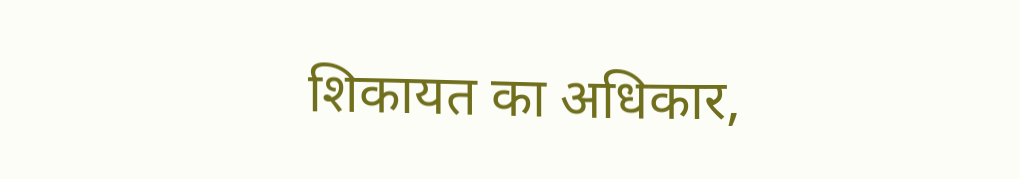शिकायत का अधिकार,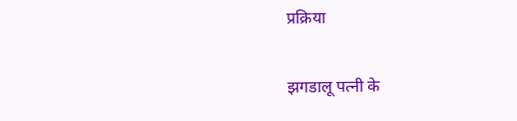प्रक्रिया

झगडालू पत्नी के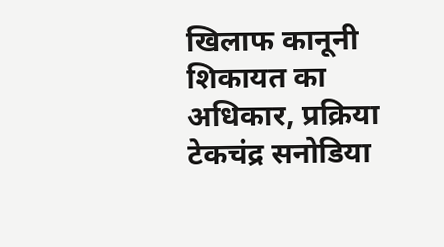खिलाफ कानूनी शिकायत का अधिकार, प्रक्रिया टेकचंद्र सनोडिया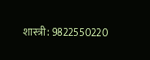शास्त्री: 9822550220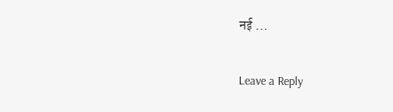नई …

Leave a Reply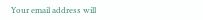Your email address will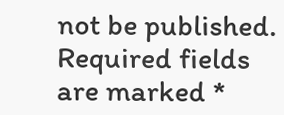not be published. Required fields are marked *